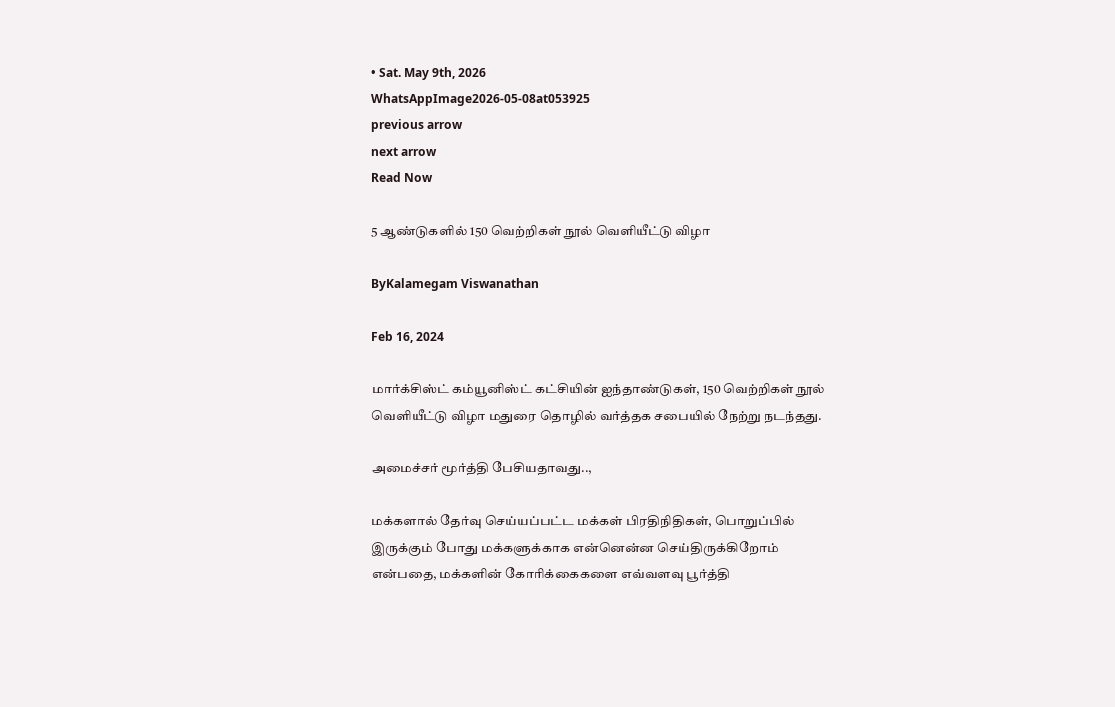• Sat. May 9th, 2026
WhatsAppImage2026-05-08at053925
previous arrow
next arrow
Read Now

5 ஆண்டுகளில் 150 வெற்றிகள் நூல் வெளியீட்டு விழா

ByKalamegam Viswanathan

Feb 16, 2024

மார்க்சிஸ்ட் கம்யூனிஸ்ட் கட்சியின் ஐந்தாண்டுகள், 150 வெற்றிகள் நூல் வெளியீட்டு விழா மதுரை தொழில் வர்த்தக சபையில் நேற்று நடந்தது.

அமைச்சர் மூர்த்தி பேசியதாவது..,

மக்களால் தேர்வு செய்யப்பட்ட மக்கள் பிரதிநிதிகள், பொறுப்பில் இருக்கும் போது மக்களுக்காக என்னென்ன செய்திருக்கிறோம் என்பதை, மக்களின் கோரிக்கைகளை எவ்வளவு பூர்த்தி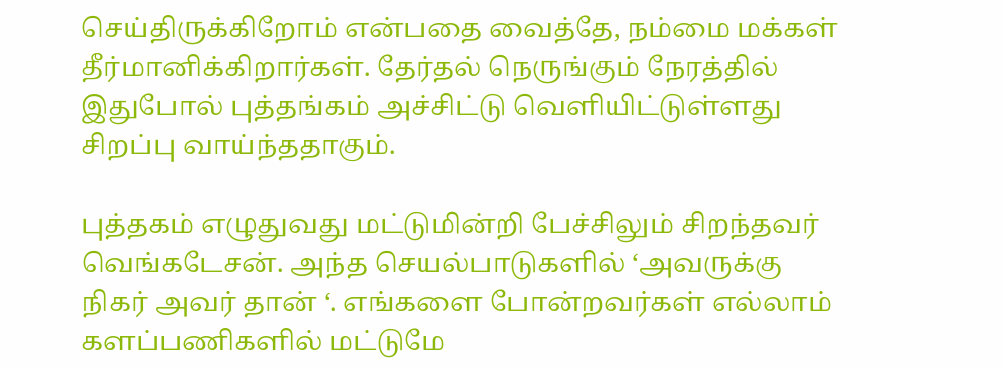செய்திருக்கிறோம் என்பதை வைத்தே, நம்மை மக்கள் தீர்மானிக்கிறார்கள். தேர்தல் நெருங்கும் நேரத்தில் இதுபோல் புத்தங்கம் அச்சிட்டு வெளியிட்டுள்ளது சிறப்பு வாய்ந்ததாகும்.

புத்தகம் எழுதுவது மட்டுமின்றி பேச்சிலும் சிறந்தவர் வெங்கடேசன். அந்த செயல்பாடுகளில் ‘அவருக்கு நிகர் அவர் தான் ‘. எங்களை போன்றவர்கள் எல்லாம் களப்பணிகளில் மட்டுமே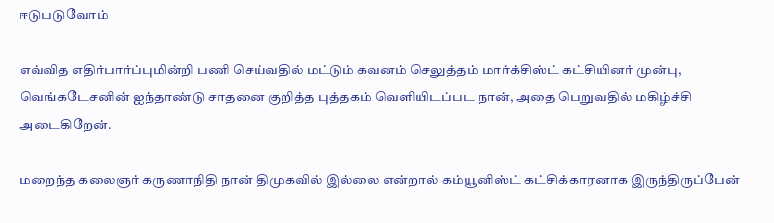ஈடுபடுவோம்

எவ்வித எதிர்பார்ப்புமின்றி பணி செய்வதில் மட்டும் கவனம் செலுத்தம் மார்க்சிஸ்ட் கட்சியினர் முன்பு, வெங்கடேசனின் ஐந்தாண்டு சாதனை குறித்த புத்தகம் வெளியிடப்பட நான், அதை பெறுவதில் மகிழ்ச்சி அடைகிறேன்.

மறைந்த கலைஞர் கருணாநிதி நான் திமுகவில் இல்லை என்றால் கம்யூனிஸ்ட் கட்சிக்காரனாக இருந்திருப்பேன்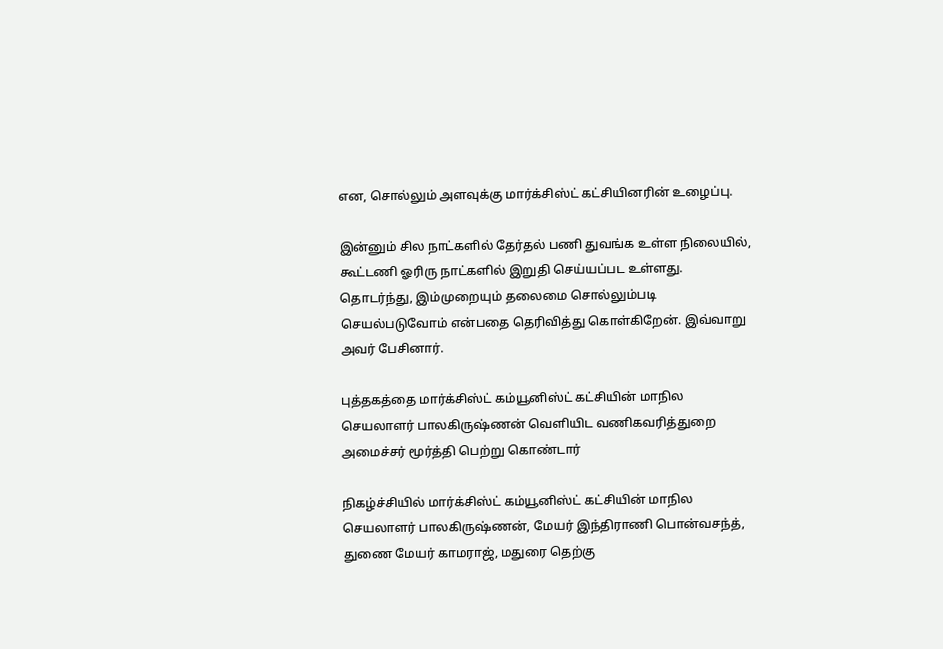என, சொல்லும் அளவுக்கு மார்க்சிஸ்ட் கட்சியினரின் உழைப்பு.

இன்னும் சில நாட்களில் தேர்தல் பணி துவங்க உள்ள நிலையில், கூட்டணி ஓரிரு நாட்களில் இறுதி செய்யப்பட உள்ளது. தொடர்ந்து, இம்முறையும் தலைமை சொல்லும்படி செயல்படுவோம் என்பதை தெரிவித்து கொள்கிறேன். இவ்வாறு அவர் பேசினார்.

புத்தகத்தை மார்க்சிஸ்ட் கம்யூனிஸ்ட் கட்சியின் மாநில செயலாளர் பாலகிருஷ்ணன் வெளியிட வணிகவரித்துறை அமைச்சர் மூர்த்தி பெற்று கொண்டார்

நிகழ்ச்சியில் மார்க்சிஸ்ட் கம்யூனிஸ்ட் கட்சியின் மாநில செயலாளர் பாலகிருஷ்ணன், மேயர் இந்திராணி பொன்வசந்த், துணை மேயர் காமராஜ், மதுரை தெற்கு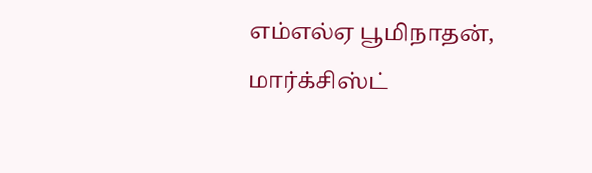எம்எல்ஏ பூமிநாதன், மார்க்சிஸ்ட்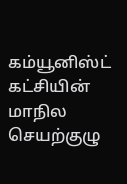கம்யூனிஸ்ட் கட்சியின் மாநில செயற்குழு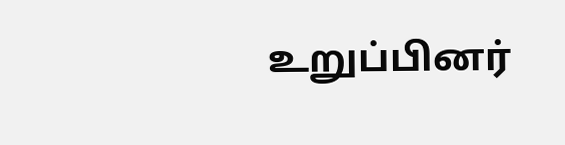உறுப்பினர்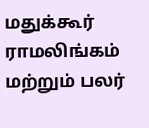மதுக்கூர் ராமலிங்கம் மற்றும் பலர்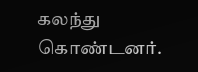கலந்து கொண்டனர்.